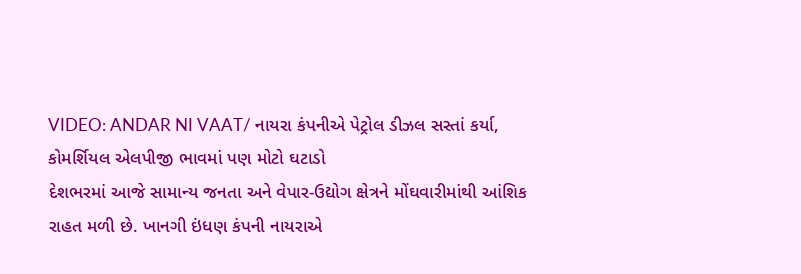VIDEO: ANDAR NI VAAT/ નાયરા કંપનીએ પેટ્રોલ ડીઝલ સસ્તાં કર્યા, કોમર્શિયલ એલપીજી ભાવમાં પણ મોટો ઘટાડો
દેશભરમાં આજે સામાન્ય જનતા અને વેપાર-ઉદ્યોગ ક્ષેત્રને મોંઘવારીમાંથી આંશિક રાહત મળી છે. ખાનગી ઇંધણ કંપની નાયરાએ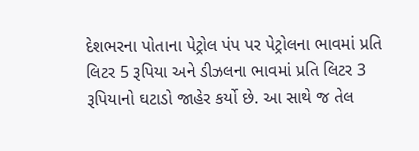દેશભરના પોતાના પેટ્રોલ પંપ પર પેટ્રોલના ભાવમાં પ્રતિ લિટર 5 રૂપિયા અને ડીઝલના ભાવમાં પ્રતિ લિટર 3 રૂપિયાનો ઘટાડો જાહેર કર્યો છે. આ સાથે જ તેલ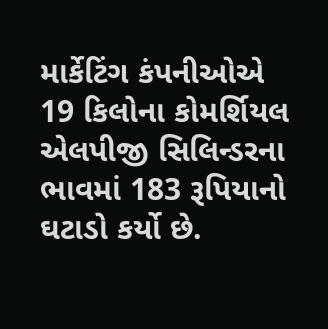માર્કેટિંગ કંપનીઓએ 19 કિલોના કોમર્શિયલ એલપીજી સિલિન્ડરના ભાવમાં 183 રૂપિયાનો ઘટાડો કર્યો છે.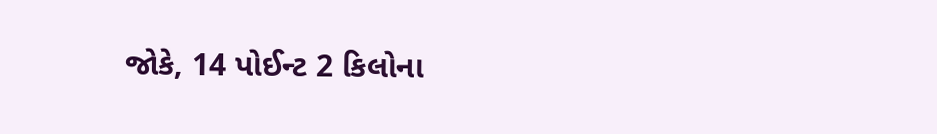જોકે, 14 પોઈન્ટ 2 કિલોના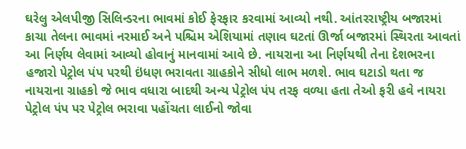ઘરેલુ એલપીજી સિલિન્ડરના ભાવમાં કોઈ ફેરફાર કરવામાં આવ્યો નથી. આંતરરાષ્ટ્રીય બજારમાં કાચા તેલના ભાવમાં નરમાઈ અને પશ્ચિમ એશિયામાં તણાવ ઘટતાં ઊર્જા બજારમાં સ્થિરતા આવતાં આ નિર્ણય લેવામાં આવ્યો હોવાનું માનવામાં આવે છે. નાયરાના આ નિર્ણયથી તેના દેશભરના હજારો પેટ્રોલ પંપ પરથી ઇંધણ ભરાવતા ગ્રાહકોને સીધો લાભ મળશે. ભાવ ઘટાડો થતા જ નાયરાના ગ્રાહકો જે ભાવ વધારા બાદથી અન્ય પેટ્રોલ પંપ તરફ વળ્યા હતા તેઓ ફરી હવે નાયરા પેટ્રોલ પંપ પર પેટ્રોલ ભરાવા પહોંચતા લાઈનો જોવા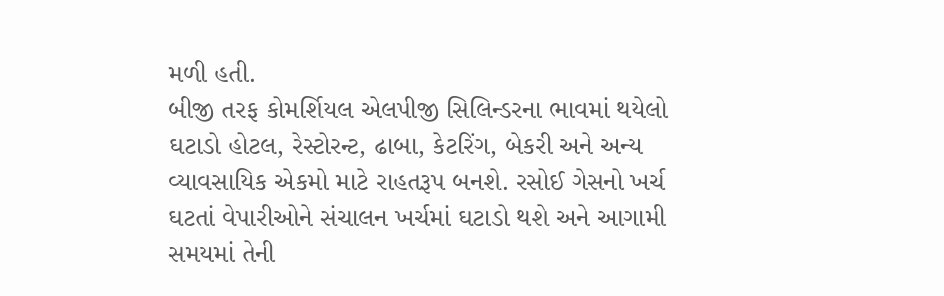મળી હતી.
બીજી તરફ કોમર્શિયલ એલપીજી સિલિન્ડરના ભાવમાં થયેલો ઘટાડો હોટલ, રેસ્ટોરન્ટ, ઢાબા, કેટરિંગ, બેકરી અને અન્ય વ્યાવસાયિક એકમો માટે રાહતરૂપ બનશે. રસોઈ ગેસનો ખર્ચ ઘટતાં વેપારીઓને સંચાલન ખર્ચમાં ઘટાડો થશે અને આગામી સમયમાં તેની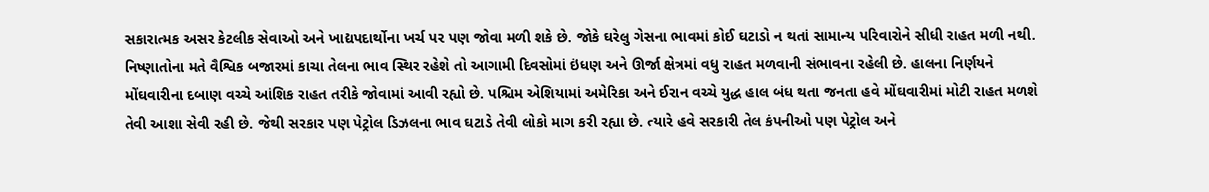સકારાત્મક અસર કેટલીક સેવાઓ અને ખાદ્યપદાર્થોના ખર્ચ પર પણ જોવા મળી શકે છે. જોકે ઘરેલુ ગેસના ભાવમાં કોઈ ઘટાડો ન થતાં સામાન્ય પરિવારોને સીધી રાહત મળી નથી. નિષ્ણાતોના મતે વૈશ્વિક બજારમાં કાચા તેલના ભાવ સ્થિર રહેશે તો આગામી દિવસોમાં ઇંધણ અને ઊર્જા ક્ષેત્રમાં વધુ રાહત મળવાની સંભાવના રહેલી છે. હાલના નિર્ણયને મોંઘવારીના દબાણ વચ્ચે આંશિક રાહત તરીકે જોવામાં આવી રહ્યો છે. પશ્ચિમ એશિયામાં અમેરિકા અને ઈરાન વચ્ચે યુદ્ધ હાલ બંધ થતા જનતા હવે મોંઘવારીમાં મોટી રાહત મળશે તેવી આશા સેવી રહી છે. જેથી સરકાર પણ પેટ્રોલ ડિઝલના ભાવ ઘટાડે તેવી લોકો માગ કરી રહ્યા છે. ત્યારે હવે સરકારી તેલ કંપનીઓ પણ પેટ્રોલ અને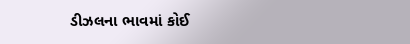ડીઝલના ભાવમાં કોઈ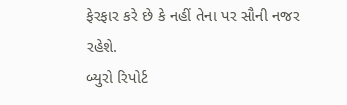ફેરફાર કરે છે કે નહીં તેના પર સૌની નજર રહેશે.
બ્યુરો રિપોર્ટ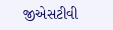જીએસટીવી